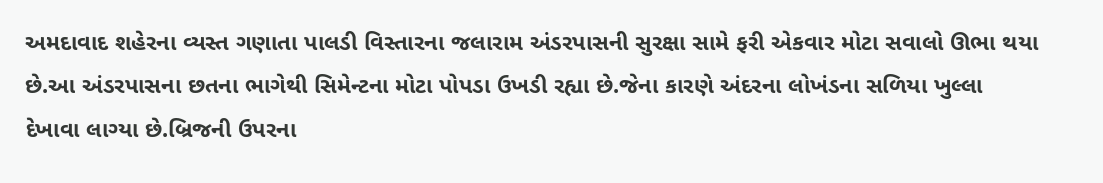અમદાવાદ શહેરના વ્યસ્ત ગણાતા પાલડી વિસ્તારના જલારામ અંડરપાસની સુરક્ષા સામે ફરી એકવાર મોટા સવાલો ઊભા થયા છે.આ અંડરપાસના છતના ભાગેથી સિમેન્ટના મોટા પોપડા ઉખડી રહ્યા છે.જેના કારણે અંદરના લોખંડના સળિયા ખુલ્લા દેખાવા લાગ્યા છે.બ્રિજની ઉપરના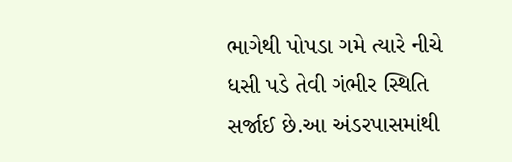ભાગેથી પોપડા ગમે ત્યારે નીચે ધસી પડે તેવી ગંભીર સ્થિતિ સર્જાઈ છે.આ અંડરપાસમાંથી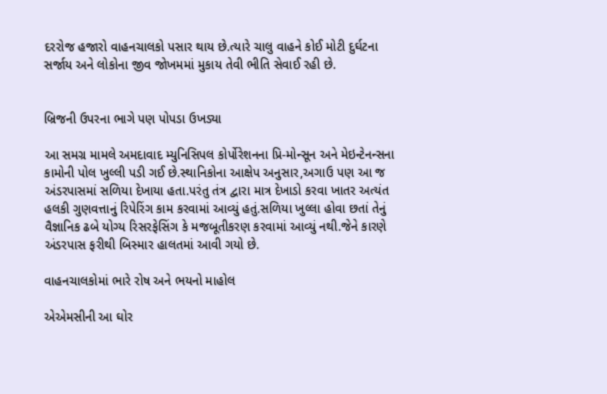દરરોજ હજારો વાહનચાલકો પસાર થાય છે.ત્યારે ચાલુ વાહને કોઈ મોટી દુર્ઘટના સર્જાય અને લોકોના જીવ જોખમમાં મુકાય તેવી ભીતિ સેવાઈ રહી છે.


બ્રિજની ઉપરના ભાગે પણ પોપડા ઉખડ્યા

આ સમગ્ર મામલે અમદાવાદ મ્યુનિસિપલ કોર્પોરેશનના પ્રિ-મોન્સૂન અને મેઇન્ટેનન્સના કામોની પોલ ખુલ્લી પડી ગઈ છે.સ્થાનિકોના આક્ષેપ અનુસાર,અગાઉ પણ આ જ અંડરપાસમાં સળિયા દેખાયા હતા.પરંતુ તંત્ર દ્વારા માત્ર દેખાડો કરવા ખાતર અત્યંત હલકી ગુણવત્તાનું રિપેરિંગ કામ કરવામાં આવ્યું હતું.સળિયા ખુલ્લા હોવા છતાં તેનું વૈજ્ઞાનિક ઢબે યોગ્ય રિસરફેસિંગ કે મજબૂતીકરણ કરવામાં આવ્યું નથી.જેને કારણે અંડરપાસ ફરીથી બિસ્માર હાલતમાં આવી ગયો છે.

વાહનચાલકોમાં ભારે રોષ અને ભયનો માહોલ

એએમસીની આ ઘોર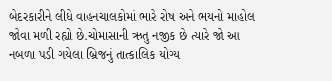બેદરકારીને લીધે વાહનચાલકોમાં ભારે રોષ અને ભયનો માહોલ જોવા મળી રહ્યો છે.ચોમાસાની ઋતુ નજીક છે ત્યારે જો આ નબળા પડી ગયેલા બ્રિજનું તાત્કાલિક યોગ્ય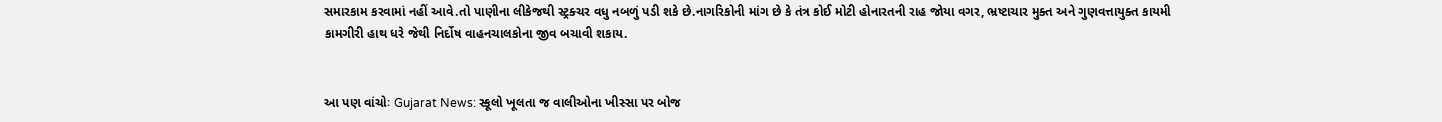સમારકામ કરવામાં નહીં આવે.તો પાણીના લીકેજથી સ્ટ્રક્ચર વધુ નબળું પડી શકે છે.નાગરિકોની માંગ છે કે તંત્ર કોઈ મોટી હોનારતની રાહ જોયા વગર, ભ્રષ્ટાચાર મુક્ત અને ગુણવત્તાયુક્ત કાયમી કામગીરી હાથ ધરે જેથી નિર્દોષ વાહનચાલકોના જીવ બચાવી શકાય.


આ પણ વાંચોઃ Gujarat News: સ્કૂલો ખૂલતા જ વાલીઓના ખીસ્સા પર બોજ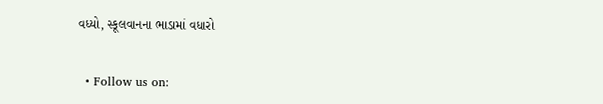વધ્યો, સ્કૂલવાનના ભાડામાં વધારો


  • Follow us on: